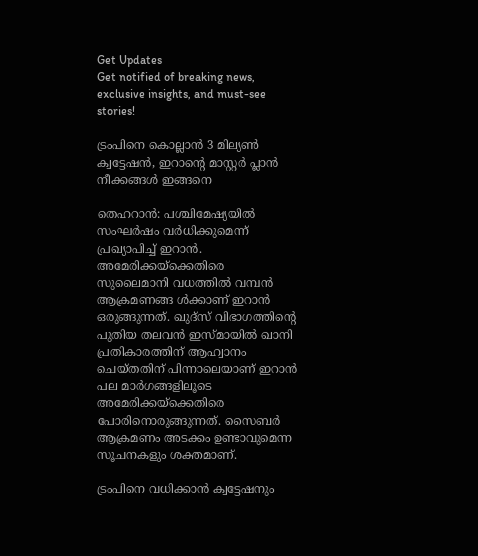Get Updates
Get notified of breaking news, exclusive insights, and must-see stories!

ട്രംപിനെ കൊല്ലാന്‍ 3 മില്യണ്‍ ക്വട്ടേഷന്‍, ഇറാന്റെ മാസ്റ്റര്‍ പ്ലാന്‍ നീക്കങ്ങള്‍ ഇങ്ങനെ

തെഹറാന്‍: പശ്ചിമേഷ്യയില്‍ സംഘര്‍ഷം വര്‍ധിക്കുമെന്ന് പ്രഖ്യാപിച്ച് ഇറാന്‍. അമേരിക്കയ്‌ക്കെതിരെ സുലൈമാനി വധത്തില്‍ വമ്പന്‍ ആക്രമണങ്ങ ള്‍ക്കാണ് ഇറാന്‍ ഒരുങ്ങുന്നത്. ഖുദ്‌സ് വിഭാഗത്തിന്റെ പുതിയ തലവന്‍ ഇസ്മായില്‍ ഖാനി പ്രതികാരത്തിന് ആഹ്വാനം ചെയ്തതിന് പിന്നാലെയാണ് ഇറാന്‍ പല മാര്‍ഗങ്ങളിലൂടെ അമേരിക്കയ്‌ക്കെതിരെ പോരിനൊരുങ്ങുന്നത്. സൈബര്‍ ആക്രമണം അടക്കം ഉണ്ടാവുമെന്ന സൂചനകളും ശക്തമാണ്.

ട്രംപിനെ വധിക്കാന്‍ ക്വട്ടേഷനും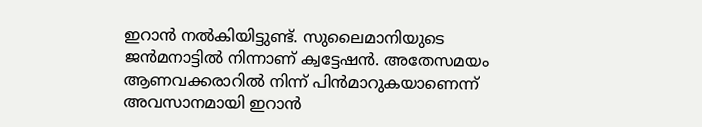ഇറാന്‍ നല്‍കിയിട്ടുണ്ട്. സുലൈമാനിയുടെ ജന്‍മനാട്ടില്‍ നിന്നാണ് ക്വട്ടേഷന്‍. അതേസമയം ആണവക്കരാറില്‍ നിന്ന് പിന്‍മാറുകയാണെന്ന് അവസാനമായി ഇറാന്‍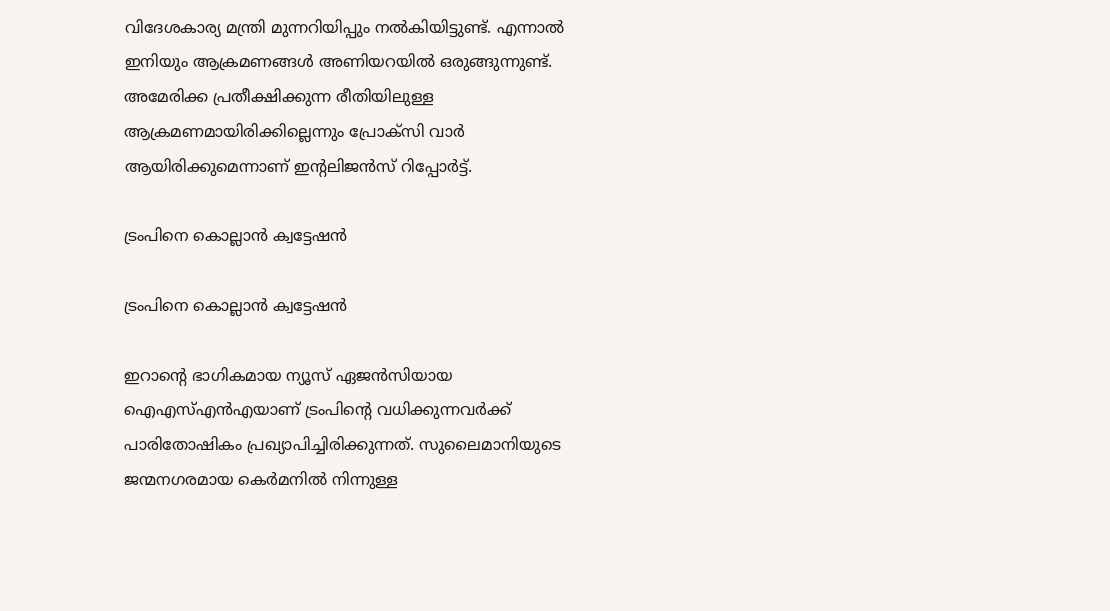വിദേശകാര്യ മന്ത്രി മുന്നറിയിപ്പും നല്‍കിയിട്ടുണ്ട്. എന്നാല്‍ ഇനിയും ആക്രമണങ്ങള്‍ അണിയറയില്‍ ഒരുങ്ങുന്നുണ്ട്. അമേരിക്ക പ്രതീക്ഷിക്കുന്ന രീതിയിലുള്ള ആക്രമണമായിരിക്കില്ലെന്നും പ്രോക്‌സി വാര്‍ ആയിരിക്കുമെന്നാണ് ഇന്റലിജന്‍സ് റിപ്പോര്‍ട്ട്.

ട്രംപിനെ കൊല്ലാന്‍ ക്വട്ടേഷന്‍

ട്രംപിനെ കൊല്ലാന്‍ ക്വട്ടേഷന്‍

ഇറാന്റെ ഭാഗികമായ ന്യൂസ് ഏജന്‍സിയായ ഐഎസ്എന്‍എയാണ് ട്രംപിന്റെ വധിക്കുന്നവര്‍ക്ക് പാരിതോഷികം പ്രഖ്യാപിച്ചിരിക്കുന്നത്. സുലൈമാനിയുടെ ജന്മനഗരമായ കെര്‍മനില്‍ നിന്നുള്ള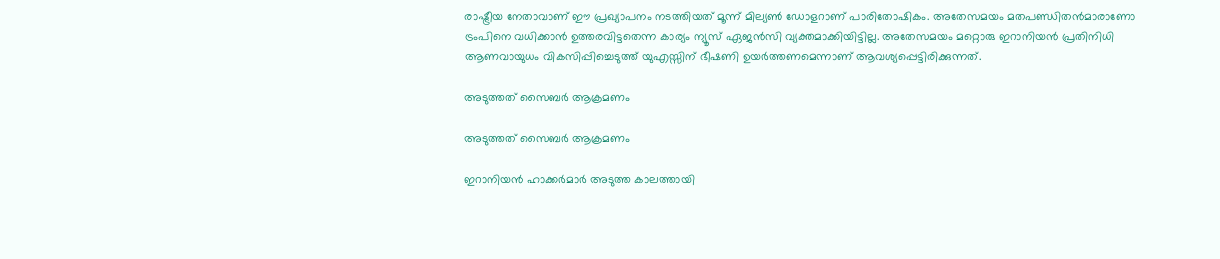രാഷ്ട്രീയ നേതാവാണ് ഈ പ്രഖ്യാപനം നടത്തിയത് മൂന്ന് മില്യണ്‍ ഡോളറാണ് പാരിതോഷികം. അതേസമയം മതപണ്ഡിതന്‍മാരാണോ ട്രംപിനെ വധിക്കാന്‍ ഉത്തരവിട്ടതെന്ന കാര്യം ന്യൂസ് ഏജന്‍സി വ്യക്തമാക്കിയിട്ടില്ല. അതേസമയം മറ്റൊരു ഇറാനിയന്‍ പ്രതിനിധി ആണവായുധം വികസിപ്പിച്ചെടുത്ത് യുഎസ്സിന് ഭീഷണി ഉയര്‍ത്തണമെന്നാണ് ആവശ്യപ്പെട്ടിരിക്കുന്നത്.

അടുത്തത് സൈബര്‍ ആക്രമണം

അടുത്തത് സൈബര്‍ ആക്രമണം

ഇറാനിയന്‍ ഹാക്കര്‍മാര്‍ അടുത്ത കാലത്തായി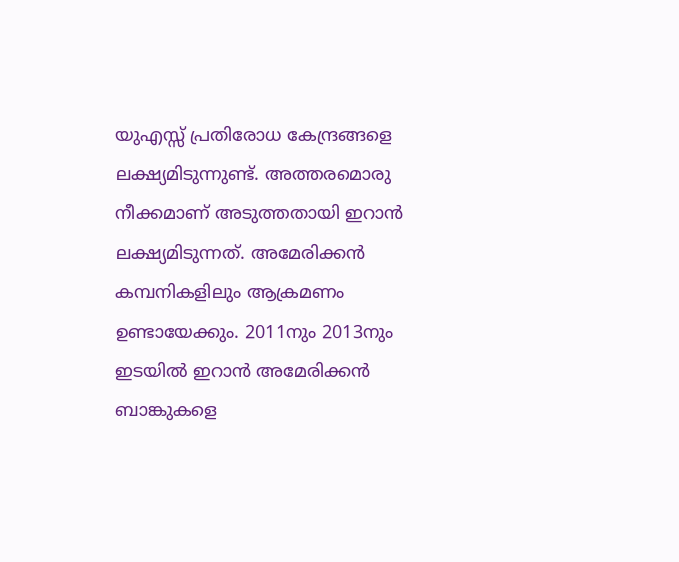യുഎസ്സ് പ്രതിരോധ കേന്ദ്രങ്ങളെ ലക്ഷ്യമിടുന്നുണ്ട്. അത്തരമൊരു നീക്കമാണ് അടുത്തതായി ഇറാന്‍ ലക്ഷ്യമിടുന്നത്. അമേരിക്കന്‍ കമ്പനികളിലും ആക്രമണം ഉണ്ടായേക്കും. 2011നും 2013നും ഇടയില്‍ ഇറാന്‍ അമേരിക്കന്‍ ബാങ്കുകളെ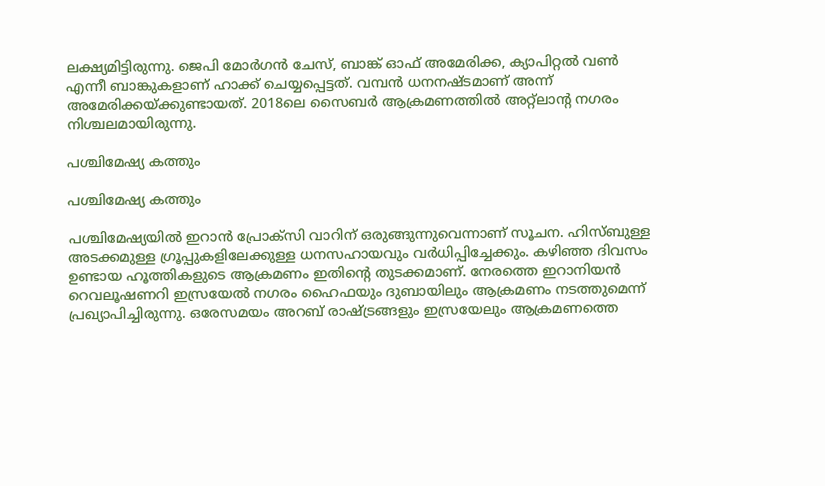ലക്ഷ്യമിട്ടിരുന്നു. ജെപി മോര്‍ഗന്‍ ചേസ്, ബാങ്ക് ഓഫ് അമേരിക്ക, ക്യാപിറ്റല്‍ വണ്‍ എന്നീ ബാങ്കുകളാണ് ഹാക്ക് ചെയ്യപ്പെട്ടത്. വമ്പന്‍ ധനനഷ്ടമാണ് അന്ന് അമേരിക്കയ്ക്കുണ്ടായത്. 2018ലെ സൈബര്‍ ആക്രമണത്തില്‍ അറ്റ്‌ലാന്റ നഗരം നിശ്ചലമായിരുന്നു.

പശ്ചിമേഷ്യ കത്തും

പശ്ചിമേഷ്യ കത്തും

പശ്ചിമേഷ്യയില്‍ ഇറാന്‍ പ്രോക്‌സി വാറിന് ഒരുങ്ങുന്നുവെന്നാണ് സൂചന. ഹിസ്ബുള്ള അടക്കമുള്ള ഗ്രൂപ്പുകളിലേക്കുള്ള ധനസഹായവും വര്‍ധിപ്പിച്ചേക്കും. കഴിഞ്ഞ ദിവസം ഉണ്ടായ ഹൂത്തികളുടെ ആക്രമണം ഇതിന്റെ തുടക്കമാണ്. നേരത്തെ ഇറാനിയന്‍ റെവലൂഷണറി ഇസ്രയേല്‍ നഗരം ഹൈഫയും ദുബായിലും ആക്രമണം നടത്തുമെന്ന് പ്രഖ്യാപിച്ചിരുന്നു. ഒരേസമയം അറബ് രാഷ്ട്രങ്ങളും ഇസ്രയേലും ആക്രമണത്തെ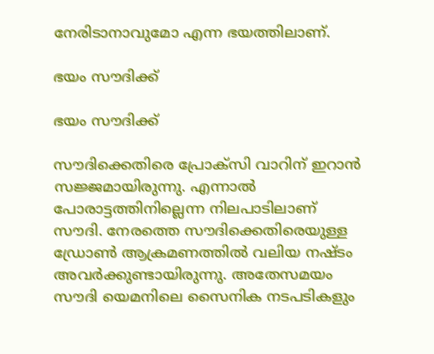നേരിടാനാവുമോ എന്ന ഭയത്തിലാണ്.

ഭയം സൗദിക്ക്

ഭയം സൗദിക്ക്

സൗദിക്കെതിരെ പ്രോക്‌സി വാറിന് ഇറാന്‍ സജ്ജമായിരുന്നു. എന്നാല്‍ പോരാട്ടത്തിനില്ലെന്ന നിലപാടിലാണ് സൗദി. നേരത്തെ സൗദിക്കെതിരെയുള്ള ഡ്രോണ്‍ ആക്രമണത്തില്‍ വലിയ നഷ്ടം അവര്‍ക്കുണ്ടായിരുന്നു. അതേസമയം സൗദി യെമനിലെ സൈനിക നടപടികളും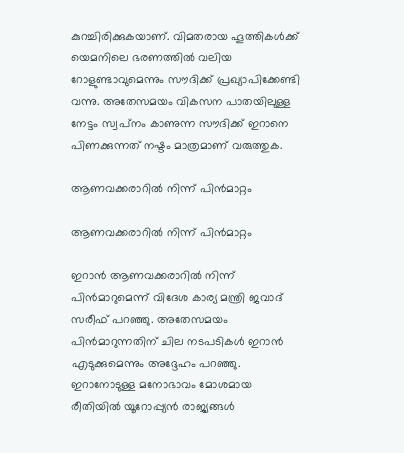കുറച്ചിരിക്കുകയാണ്. വിമതരായ ഹൂത്തികള്‍ക്ക് യെമനിലെ ഭരണത്തില്‍ വലിയ റോളുണ്ടാവുമെന്നും സൗദിക്ക് പ്രഖ്യാപിക്കേണ്ടി വന്നു. അതേസമയം വികസന പാതയിലുള്ള നേട്ടം സ്വപ്‌നം കാണുന്ന സൗദിക്ക് ഇറാനെ പിണക്കുന്നത് നഷ്ടം മാത്രമാണ് വരുത്തുക.

ആണവക്കരാറില്‍ നിന്ന് പിന്‍മാറ്റം

ആണവക്കരാറില്‍ നിന്ന് പിന്‍മാറ്റം

ഇറാന്‍ ആണവക്കരാറില്‍ നിന്ന് പിന്‍മാറുമെന്ന് വിദേശ കാര്യ മന്ത്രി ജവാദ് സരീഫ് പറഞ്ഞു. അതേസമയം പിന്‍മാറുന്നതിന് ചില നടപടികള്‍ ഇറാന്‍ എടുക്കുമെന്നും അദ്ദേഹം പറഞ്ഞു. ഇറാനോടുള്ള മനോഭാവം മോശമായ രീതിയില്‍ യൂറോപ്പ്യന്‍ രാജ്യങ്ങള്‍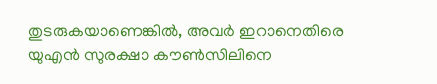തുടരുകയാണെങ്കില്‍, അവര്‍ ഇറാനെതിരെ യുഎന്‍ സുരക്ഷാ കൗണ്‍സിലിനെ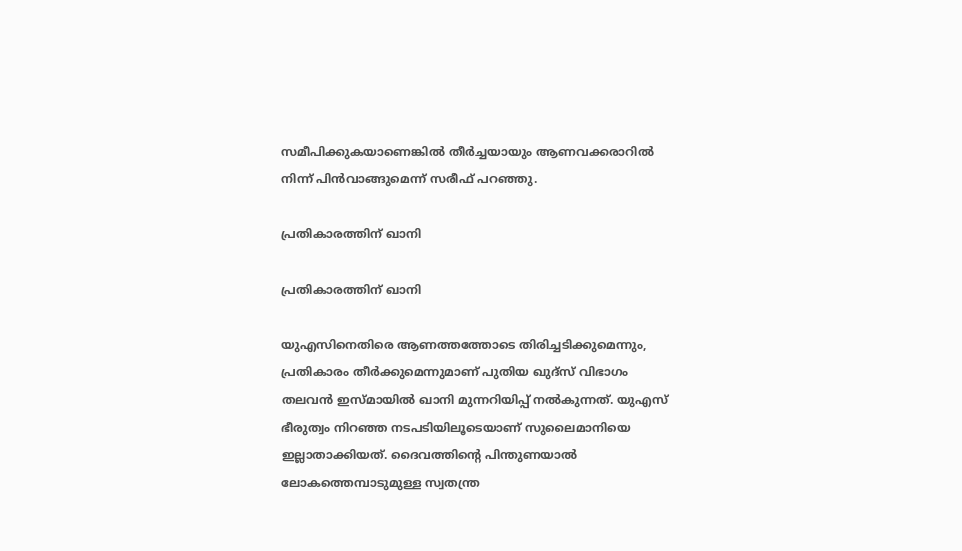സമീപിക്കുകയാണെങ്കില്‍ തീര്‍ച്ചയായും ആണവക്കരാറില്‍ നിന്ന് പിന്‍വാങ്ങുമെന്ന് സരീഫ് പറഞ്ഞു.

പ്രതികാരത്തിന് ഖാനി

പ്രതികാരത്തിന് ഖാനി

യുഎസിനെതിരെ ആണത്തത്തോടെ തിരിച്ചടിക്കുമെന്നും, പ്രതികാരം തീര്‍ക്കുമെന്നുമാണ് പുതിയ ഖുദ്‌സ് വിഭാഗം തലവന്‍ ഇസ്മായില്‍ ഖാനി മുന്നറിയിപ്പ് നല്‍കുന്നത്. യുഎസ് ഭീരുത്വം നിറഞ്ഞ നടപടിയിലൂടെയാണ് സുലൈമാനിയെ ഇല്ലാതാക്കിയത്. ദൈവത്തിന്റെ പിന്തുണയാല്‍ ലോകത്തെമ്പാടുമുള്ള സ്വതന്ത്ര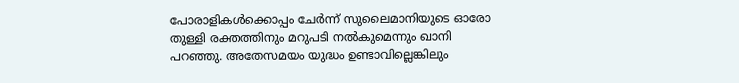പോരാളികള്‍ക്കൊപ്പം ചേര്‍ന്ന് സുലൈമാനിയുടെ ഓരോ തുള്ളി രക്തത്തിനും മറുപടി നല്‍കുമെന്നും ഖാനി പറഞ്ഞു. അതേസമയം യുദ്ധം ഉണ്ടാവില്ലെങ്കിലും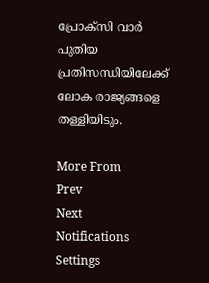പ്രോക്‌സി വാര്‍ പുതിയ പ്രതിസന്ധിയിലേക്ക് ലോക രാജ്യങ്ങളെ തള്ളിയിടും.

More From
Prev
Next
Notifications
Settings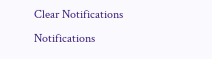Clear Notifications
Notifications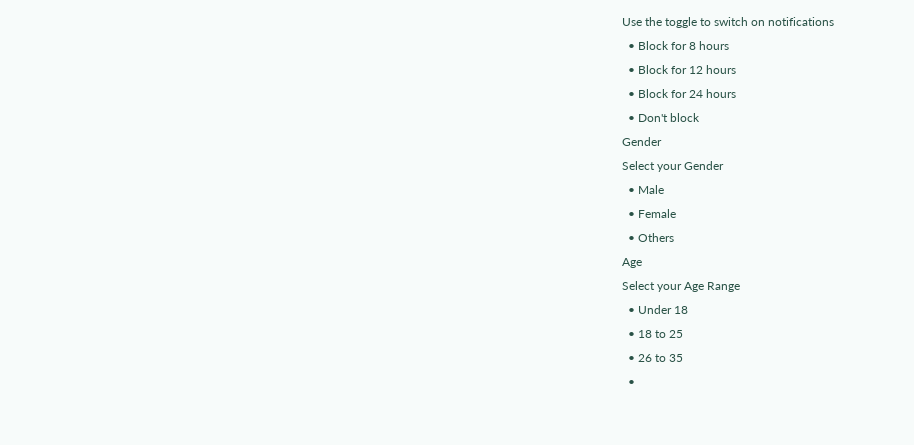Use the toggle to switch on notifications
  • Block for 8 hours
  • Block for 12 hours
  • Block for 24 hours
  • Don't block
Gender
Select your Gender
  • Male
  • Female
  • Others
Age
Select your Age Range
  • Under 18
  • 18 to 25
  • 26 to 35
  •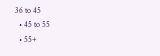36 to 45
  • 45 to 55
  • 55+